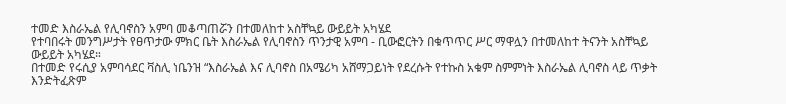ተመድ እስራኤል የሊባኖስን አምባ መቆጣጠሯን በተመለከተ አስቸኳይ ውይይት አካሄደ
የተባበሩት መንግሥታት የፀጥታው ምክር ቤት እስራኤል የሊባኖስን ጥንታዊ አምባ - ቢውፎርትን በቁጥጥር ሥር ማዋሏን በተመለከተ ትናንት አስቸኳይ ውይይት አካሄደ።
በተመድ የሩሲያ አምባሳደር ቫስሊ ነቤንዝ “እስራኤል እና ሊባኖስ በአሜሪካ አሸማጋይነት የደረሱት የተኩስ አቁም ስምምነት እስራኤል ሊባኖስ ላይ ጥቃት እንድትፈጽም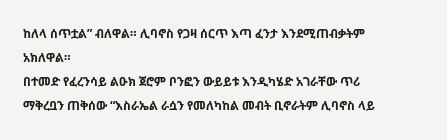ከለላ ሰጥቷል” ብለዋል። ሊባኖስ የጋዛ ሰርጥ እጣ ፈንታ እንደሚጠብቃትም አክለዋል።
በተመድ የፈረንሳይ ልዑክ ጀሮም ቦንፎን ውይይቱ እንዲካሄድ አገራቸው ጥሪ ማቅረቧን ጠቅሰው “እስራኤል ራሷን የመለካከል መብት ቢኖራትም ሊባኖስ ላይ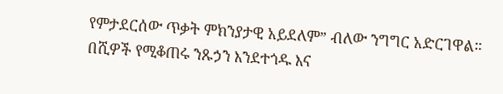የምታደርሰው ጥቃት ምክንያታዊ አይደለም” ብለው ንግግር አድርገዋል።
በሺዎች የሚቆጠሩ ንጹኃን እንደተጎዱ እና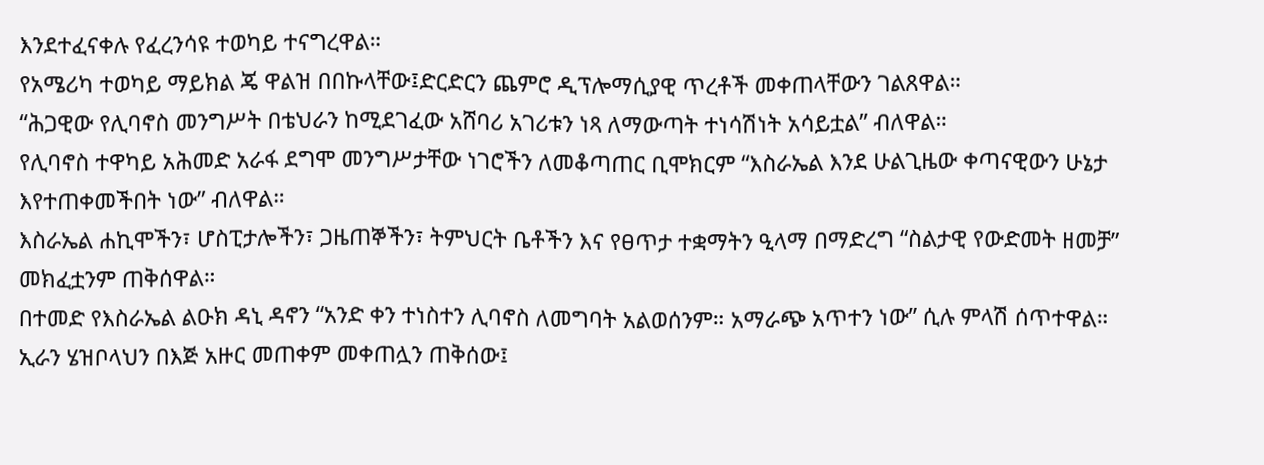እንደተፈናቀሉ የፈረንሳዩ ተወካይ ተናግረዋል።
የአሜሪካ ተወካይ ማይክል ጄ ዋልዝ በበኩላቸው፤ድርድርን ጨምሮ ዲፕሎማሲያዊ ጥረቶች መቀጠላቸውን ገልጸዋል።
“ሕጋዊው የሊባኖስ መንግሥት በቴህራን ከሚደገፈው አሸባሪ አገሪቱን ነጻ ለማውጣት ተነሳሽነት አሳይቷል” ብለዋል።
የሊባኖስ ተዋካይ አሕመድ አራፋ ደግሞ መንግሥታቸው ነገሮችን ለመቆጣጠር ቢሞክርም “እስራኤል እንደ ሁልጊዜው ቀጣናዊውን ሁኔታ እየተጠቀመችበት ነው” ብለዋል።
እስራኤል ሐኪሞችን፣ ሆስፒታሎችን፣ ጋዜጠኞችን፣ ትምህርት ቤቶችን እና የፀጥታ ተቋማትን ዒላማ በማድረግ “ስልታዊ የውድመት ዘመቻ” መክፈቷንም ጠቅሰዋል።
በተመድ የእስራኤል ልዑክ ዳኒ ዳኖን “አንድ ቀን ተነስተን ሊባኖስ ለመግባት አልወሰንም። አማራጭ አጥተን ነው” ሲሉ ምላሽ ሰጥተዋል።
ኢራን ሄዝቦላህን በእጅ አዙር መጠቀም መቀጠሏን ጠቅሰው፤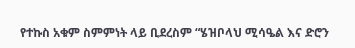የተኩስ አቁም ስምምነት ላይ ቢደረስም “ሄዝቦላህ ሚሳዔል እና ድሮን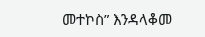መተኮስ” እንዳላቆመ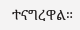ተናግረዋል።